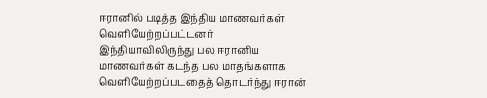ஈரானில் படித்த இந்திய மாணவர்கள் வெளியேற்றப்பட்டனர்
இந்தியாவிலிருந்து பல ஈரானிய மாணவர்கள் கடந்த பல மாதங்களாக வெளியேற்றப்படதைத் தொடர்ந்து ஈரான்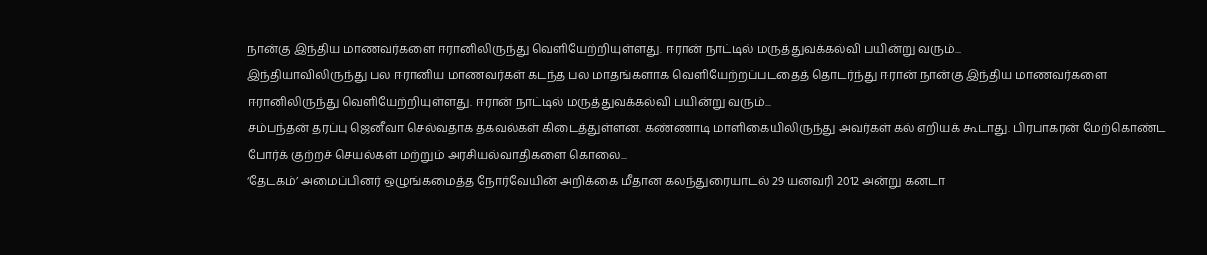நான்கு இந்திய மாணவர்களை ஈரானிலிருந்து வெளியேற்றியுள்ளது. ஈரான் நாட்டில் மருத்துவக்கல்வி பயின்று வரும்...
இந்தியாவிலிருந்து பல ஈரானிய மாணவர்கள் கடந்த பல மாதங்களாக வெளியேற்றப்படதைத் தொடர்ந்து ஈரான் நான்கு இந்திய மாணவர்களை ஈரானிலிருந்து வெளியேற்றியுள்ளது. ஈரான் நாட்டில் மருத்துவக்கல்வி பயின்று வரும்...
சம்பந்தன் தரப்பு ஜெனீவா செல்வதாக தகவல்கள் கிடைத்துள்ளன. கண்ணாடி மாளிகையிலிருந்து அவர்கள் கல் எறியக் கூடாது. பிரபாகரன் மேற்கொண்ட போர்க் குற்றச் செயல்கள் மற்றும் அரசியல்வாதிகளை கொலை...
‘தேடகம்’ அமைப்பினர் ஒழுங்கமைத்த நோர்வேயின் அறிக்கை மீதான கலந்துரையாடல் 29 யனவரி 2012 அன்று கனடா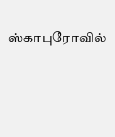ஸ்காபுரோவில்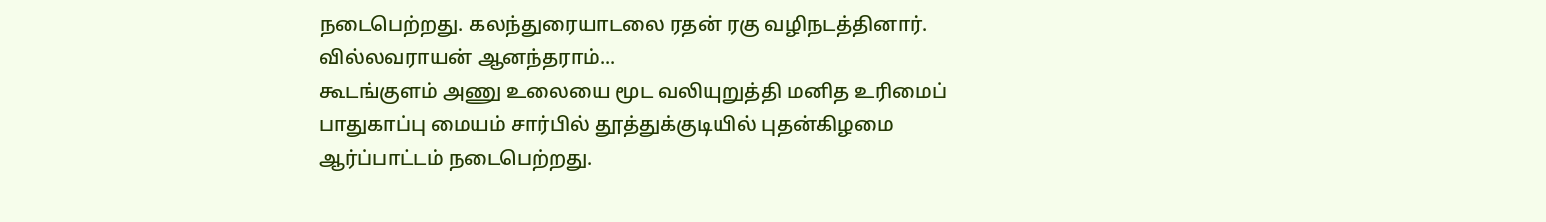நடைபெற்றது. கலந்துரையாடலை ரதன் ரகு வழிநடத்தினார். வில்லவராயன் ஆனந்தராம்...
கூடங்குளம் அணு உலையை மூட வலியுறுத்தி மனித உரிமைப் பாதுகாப்பு மையம் சார்பில் தூத்துக்குடியில் புதன்கிழமை ஆர்ப்பாட்டம் நடைபெற்றது.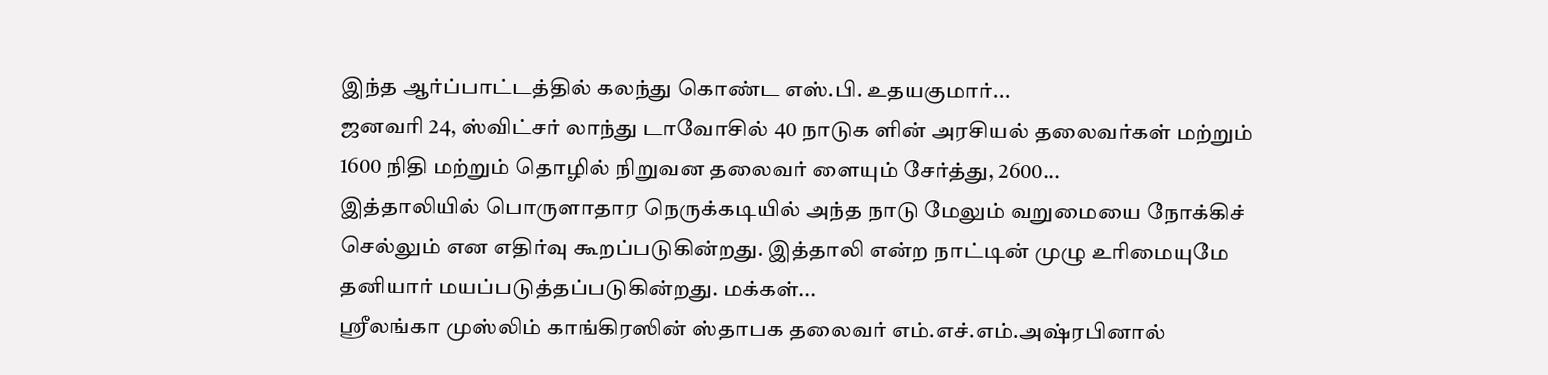இந்த ஆர்ப்பாட்டத்தில் கலந்து கொண்ட எஸ்.பி. உதயகுமார்...
ஜனவரி 24, ஸ்விட்சர் லாந்து டாவோசில் 40 நாடுக ளின் அரசியல் தலைவர்கள் மற்றும் 1600 நிதி மற்றும் தொழில் நிறுவன தலைவர் ளையும் சேர்த்து, 2600...
இத்தாலியில் பொருளாதார நெருக்கடியில் அந்த நாடு மேலும் வறுமையை நோக்கிச் செல்லும் என எதிர்வு கூறப்படுகின்றது. இத்தாலி என்ற நாட்டின் முழு உரிமையுமே தனியார் மயப்படுத்தப்படுகின்றது. மக்கள்...
ஸ்ரீலங்கா முஸ்லிம் காங்கிரஸின் ஸ்தாபக தலைவர் எம்.எச்.எம்.அஷ்ரபினால்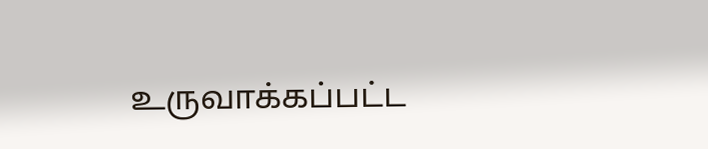உருவாக்கப்பட்ட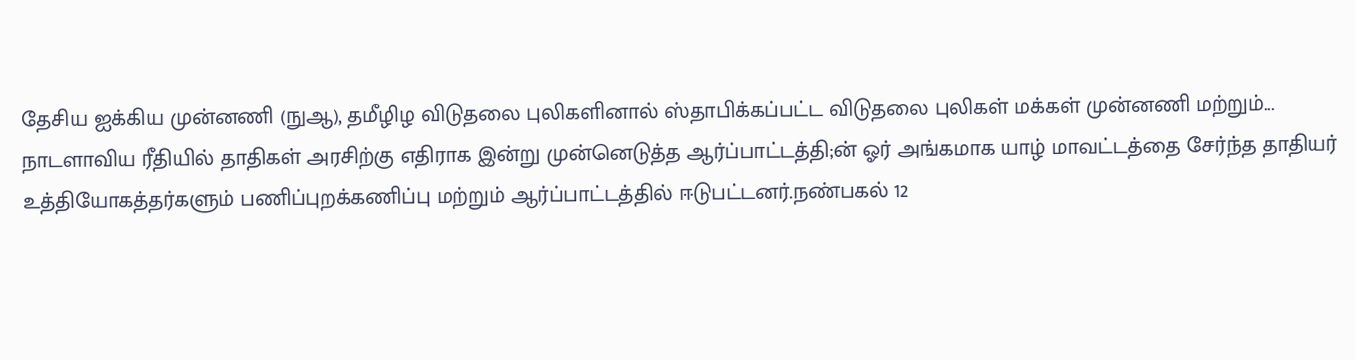தேசிய ஐக்கிய முன்னணி (நுஆ), தமீழிழ விடுதலை புலிகளினால் ஸ்தாபிக்கப்பட்ட விடுதலை புலிகள் மக்கள் முன்னணி மற்றும்...
நாடளாவிய ரீதியில் தாதிகள் அரசிற்கு எதிராக இன்று முன்னெடுத்த ஆர்ப்பாட்டத்தி;ன் ஓர் அங்கமாக யாழ் மாவட்டத்தை சேர்ந்த தாதியர் உத்தியோகத்தர்களும் பணிப்புறக்கணிப்பு மற்றும் ஆர்ப்பாட்டத்தில் ஈடுபட்டனர்.நண்பகல் 12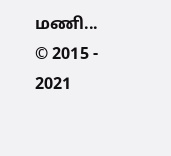மணி...
© 2015 - 2021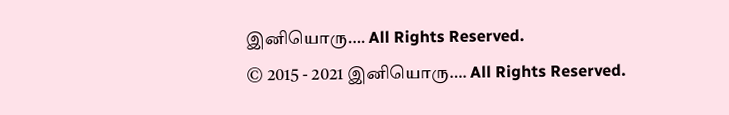இனியொரு…. All Rights Reserved.
© 2015 - 2021 இனியொரு…. All Rights Reserved.